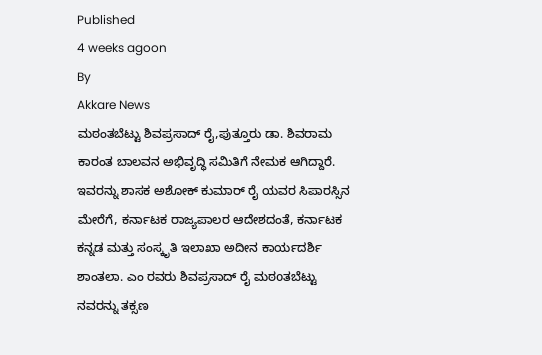Published
4 weeks agoon
By
Akkare News
ಮಠಂತಬೆಟ್ಟು ಶಿವಪ್ರಸಾದ್ ರೈ,ಪುತ್ತೂರು ಡಾ. ಶಿವರಾಮ ಕಾರಂತ ಬಾಲವನ ಅಭಿವೃದ್ಧಿ ಸಮಿತಿಗೆ ನೇಮಕ ಆಗಿದ್ದಾರೆ.
ಇವರನ್ನು ಶಾಸಕ ಅಶೋಕ್ ಕುಮಾರ್ ರೈ ಯವರ ಸಿಪಾರಸ್ಸಿನ ಮೇರೆಗೆ, ಕರ್ನಾಟಕ ರಾಜ್ಯಪಾಲರ ಆದೇಶದಂತೆ, ಕರ್ನಾಟಕ ಕನ್ನಡ ಮತ್ತು ಸಂಸ್ಕೃತಿ ಇಲಾಖಾ ಅದೀನ ಕಾರ್ಯದರ್ಶಿ ಶಾಂತಲಾ. ಎಂ ರವರು ಶಿವಪ್ರಸಾದ್ ರೈ ಮಠoತಬೆಟ್ಟು ನವರನ್ನು ತಕ್ಸಣ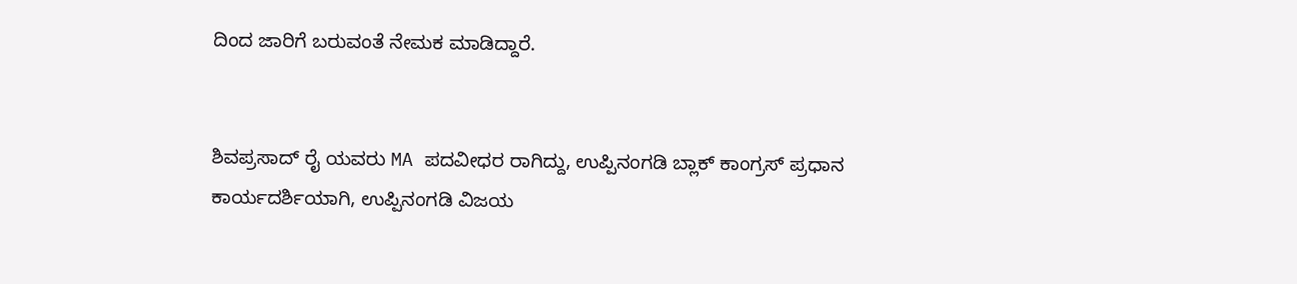ದಿಂದ ಜಾರಿಗೆ ಬರುವಂತೆ ನೇಮಕ ಮಾಡಿದ್ದಾರೆ.


ಶಿವಪ್ರಸಾದ್ ರೈ ಯವರು MA ಪದವೀಧರ ರಾಗಿದ್ದು, ಉಪ್ಪಿನಂಗಡಿ ಬ್ಲಾಕ್ ಕಾಂಗ್ರಸ್ ಪ್ರಧಾನ ಕಾರ್ಯದರ್ಶಿಯಾಗಿ, ಉಪ್ಪಿನಂಗಡಿ ವಿಜಯ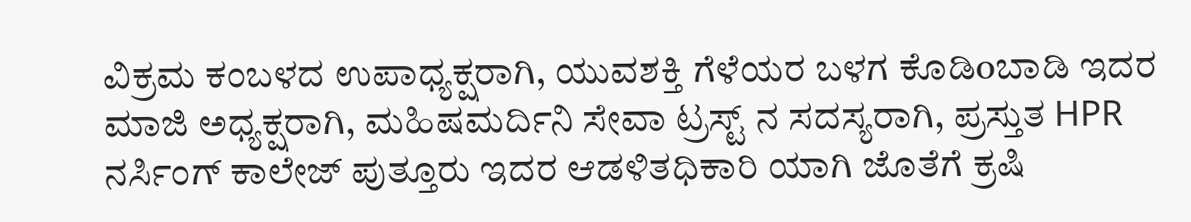ವಿಕ್ರಮ ಕಂಬಳದ ಉಪಾಧ್ಯಕ್ಷರಾಗಿ, ಯುವಶಕ್ತಿ ಗೆಳೆಯರ ಬಳಗ ಕೊಡಿoಬಾಡಿ ಇದರ ಮಾಜಿ ಅಧ್ಯಕ್ಷರಾಗಿ, ಮಹಿಷಮರ್ದಿನಿ ಸೇವಾ ಟ್ರಸ್ಟ್ ನ ಸದಸ್ಯರಾಗಿ, ಪ್ರಸ್ತುತ HPR ನರ್ಸಿಂಗ್ ಕಾಲೇಜ್ ಪುತ್ತೂರು ಇದರ ಆಡಳಿತಧಿಕಾರಿ ಯಾಗಿ ಜೊತೆಗೆ ಕ್ರಷಿ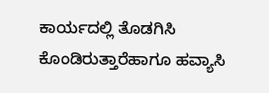ಕಾರ್ಯದಲ್ಲಿ ತೊಡಗಿಸಿ ಕೊಂಡಿರುತ್ತಾರೆಹಾಗೂ ಹವ್ಯಾಸಿ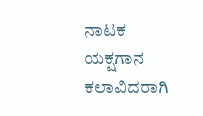ನಾಟಕ ಯಕ್ಷಗಾನ ಕಲಾವಿದರಾಗಿ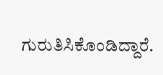ಗುರುತಿಸಿಕೊಂಡಿದ್ದಾರೆ.